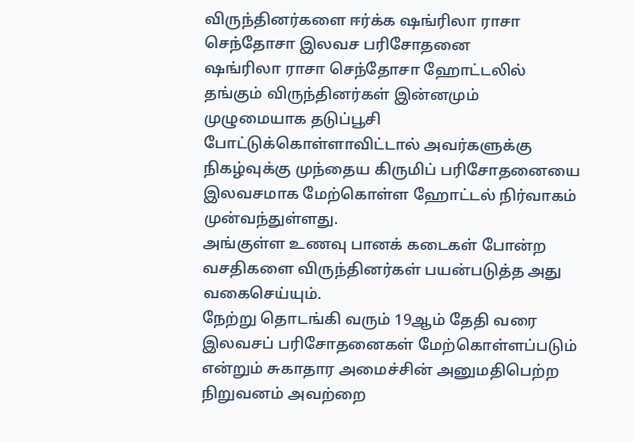விருந்தினர்களை ஈர்க்க ஷங்ரிலா ராசா செந்தோசா இலவச பரிசோதனை
ஷங்ரிலா ராசா செந்தோசா ஹோட்டலில் தங்கும் விருந்தினர்கள் இன்னமும் முழுமையாக தடுப்பூசி போட்டுக்கொள்ளாவிட்டால் அவர்களுக்கு நிகழ்வுக்கு முந்தைய கிருமிப் பரிசோதனையை இலவசமாக மேற்கொள்ள ஹோட்டல் நிர்வாகம் முன்வந்துள்ளது.
அங்குள்ள உணவு பானக் கடைகள் போன்ற வசதிகளை விருந்தினர்கள் பயன்படுத்த அது வகைசெய்யும்.
நேற்று தொடங்கி வரும் 19ஆம் தேதி வரை இலவசப் பரிசோதனைகள் மேற்கொள்ளப்படும் என்றும் சுகாதார அமைச்சின் அனுமதிபெற்ற நிறுவனம் அவற்றை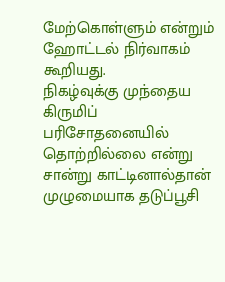மேற்கொள்ளும் என்றும் ஹோட்டல் நிர்வாகம் கூறியது.
நிகழ்வுக்கு முந்தைய கிருமிப் பரிசோதனையில் தொற்றில்லை என்று சான்று காட்டினால்தான் முழுமையாக தடுப்பூசி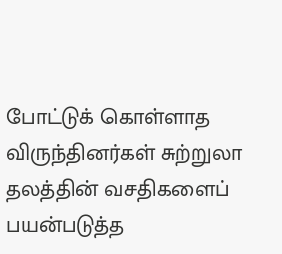போட்டுக் கொள்ளாத விருந்தினர்கள் சுற்றுலா தலத்தின் வசதிகளைப் பயன்படுத்த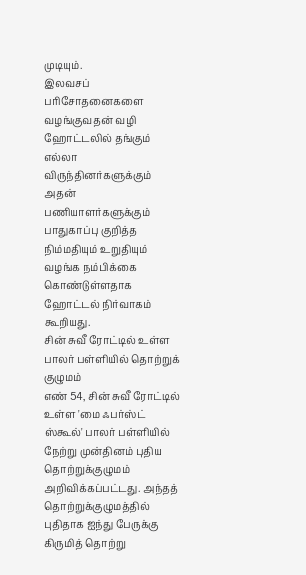முடியும்.
இலவசப் பரிசோதனைகளை வழங்குவதன் வழி ஹோட்டலில் தங்கும் எல்லா விருந்தினர்களுக்கும் அதன் பணியாளர்களுக்கும் பாதுகாப்பு குறித்த நிம்மதியும் உறுதியும் வழங்க நம்பிக்கை கொண்டுள்ளதாக ஹோட்டல் நிர்வாகம் கூறியது.
சின் சுவீ ரோட்டில் உள்ள பாலர் பள்ளியில் தொற்றுக் குழுமம்
எண் 54, சின் சுவீ ரோட்டில் உள்ள 'மை ஃபர்ஸ்ட் ஸ்கூல்' பாலர் பள்ளியில் நேற்று முன்தினம் புதிய தொற்றுக்குழுமம் அறிவிக்கப்பட்டது. அந்தத் தொற்றுக்குழுமத்தில் புதிதாக ஐந்து பேருக்கு கிருமித் தொற்று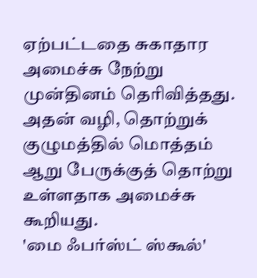ஏற்பட்டதை சுகாதார அமைச்சு நேற்று முன்தினம் தெரிவித்தது.
அதன் வழி, தொற்றுக் குழுமத்தில் மொத்தம் ஆறு பேருக்குத் தொற்று உள்ளதாக அமைச்சு கூறியது.
'மை ஃபர்ஸ்ட் ஸ்கூல்'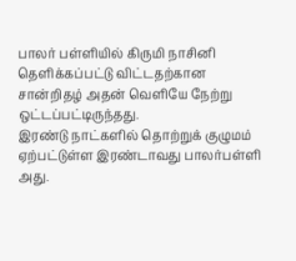பாலர் பள்ளியில் கிருமி நாசினி தெளிக்கப்பட்டு விட்டதற்கான சான்றிதழ் அதன் வெளியே நேற்று ஒட்டப்பட்டிருந்தது.
இரண்டு நாட்களில் தொற்றுக் குழுமம் ஏற்பட்டுள்ள இரண்டாவது பாலர்பள்ளி அது.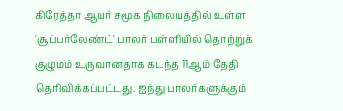கிரேத்தா ஆயர் சமூக நிலையத்தில் உள்ள 'சூப்பர்லேண்ட்' பாலர் பள்ளியில் தொற்றுக் குழுமம் உருவானதாக கடந்த 11ஆம் தேதி தெரிவிக்கப்பட்டது. ஐந்து பாலர்களுக்கும்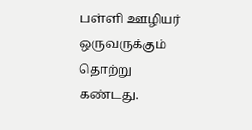பள்ளி ஊழியர் ஒருவருக்கும் தொற்று கண்டது.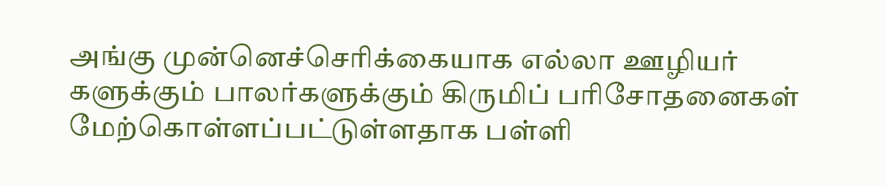அங்கு முன்னெச்செரிக்கையாக எல்லா ஊழியர் களுக்கும் பாலர்களுக்கும் கிருமிப் பரிசோதனைகள் மேற்கொள்ளப்பட்டுள்ளதாக பள்ளி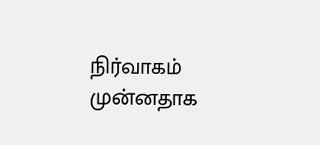நிர்வாகம் முன்னதாக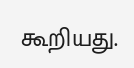கூறியது.